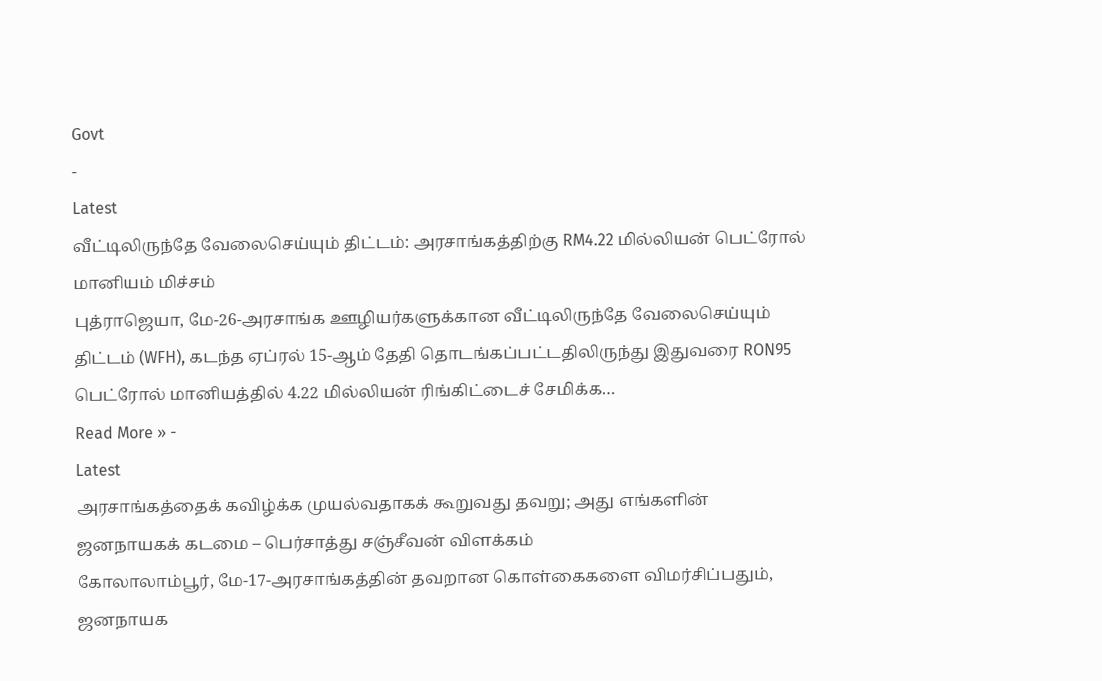Govt
-
Latest
வீட்டிலிருந்தே வேலைசெய்யும் திட்டம்: அரசாங்கத்திற்கு RM4.22 மில்லியன் பெட்ரோல் மானியம் மிச்சம்
புத்ராஜெயா, மே-26-அரசாங்க ஊழியர்களுக்கான வீட்டிலிருந்தே வேலைசெய்யும் திட்டம் (WFH), கடந்த ஏப்ரல் 15-ஆம் தேதி தொடங்கப்பட்டதிலிருந்து இதுவரை RON95 பெட்ரோல் மானியத்தில் 4.22 மில்லியன் ரிங்கிட்டைச் சேமிக்க…
Read More » -
Latest
அரசாங்கத்தைக் கவிழ்க்க முயல்வதாகக் கூறுவது தவறு; அது எங்களின் ஜனநாயகக் கடமை – பெர்சாத்து சஞ்சீவன் விளக்கம்
கோலாலாம்பூர், மே-17-அரசாங்கத்தின் தவறான கொள்கைகளை விமர்சிப்பதும், ஜனநாயக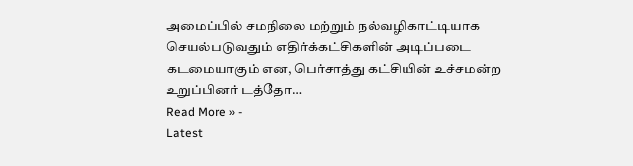அமைப்பில் சமநிலை மற்றும் நல்வழிகாட்டியாக செயல்படுவதும் எதிர்க்கட்சிகளின் அடிப்படை கடமையாகும் என, பெர்சாத்து கட்சியின் உச்சமன்ற உறுப்பினர் டத்தோ…
Read More » -
Latest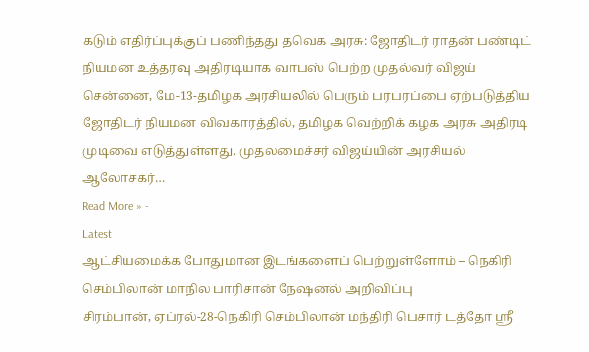கடும் எதிர்ப்புக்குப் பணிந்தது தவெக அரசு: ஜோதிடர் ராதன் பண்டிட் நியமன உத்தரவு அதிரடியாக வாபஸ் பெற்ற முதல்வர் விஜய்
சென்னை, மே-13-தமிழக அரசியலில் பெரும் பரபரப்பை ஏற்படுத்திய ஜோதிடர் நியமன விவகாரத்தில், தமிழக வெற்றிக் கழக அரசு அதிரடி முடிவை எடுத்துள்ளது. முதலமைச்சர் விஜய்யின் அரசியல் ஆலோசகர்…
Read More » -
Latest
ஆட்சியமைக்க போதுமான இடங்களைப் பெற்றுள்ளோம் – நெகிரி செம்பிலான் மாநில பாரிசான் நேஷனல் அறிவிப்பு
சிரம்பான், ஏப்ரல்-28-நெகிரி செம்பிலான் மந்திரி பெசார் டத்தோ ஸ்ரீ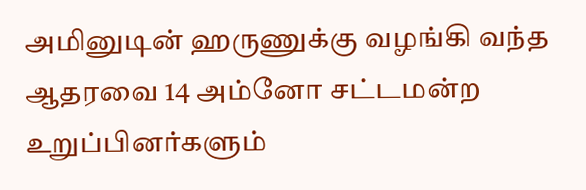அமினுடின் ஹருணுக்கு வழங்கி வந்த ஆதரவை 14 அம்னோ சட்டமன்ற உறுப்பினர்களும்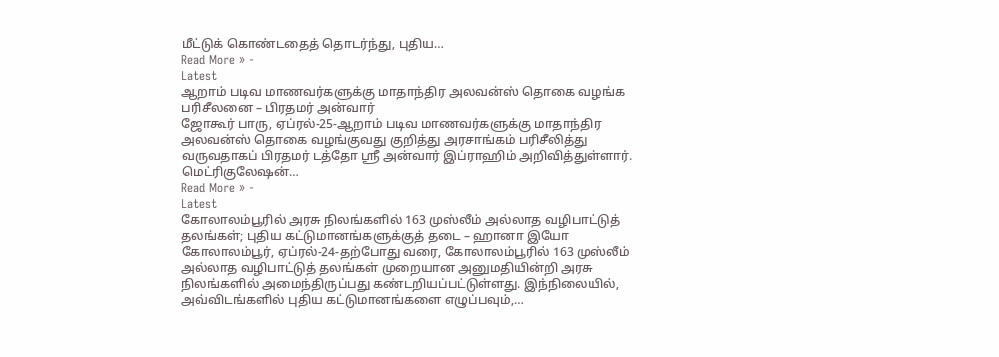மீட்டுக் கொண்டதைத் தொடர்ந்து, புதிய…
Read More » -
Latest
ஆறாம் படிவ மாணவர்களுக்கு மாதாந்திர அலவன்ஸ் தொகை வழங்க பரிசீலனை – பிரதமர் அன்வார்
ஜோகூர் பாரு, ஏப்ரல்-25-ஆறாம் படிவ மாணவர்களுக்கு மாதாந்திர அலவன்ஸ் தொகை வழங்குவது குறித்து அரசாங்கம் பரிசீலித்து வருவதாகப் பிரதமர் டத்தோ ஸ்ரீ அன்வார் இப்ராஹிம் அறிவித்துள்ளார். மெட்ரிகுலேஷன்…
Read More » -
Latest
கோலாலம்பூரில் அரசு நிலங்களில் 163 முஸ்லீம் அல்லாத வழிபாட்டுத் தலங்கள்; புதிய கட்டுமானங்களுக்குத் தடை – ஹானா இயோ
கோலாலம்பூர், ஏப்ரல்-24-தற்போது வரை, கோலாலம்பூரில் 163 முஸ்லீம் அல்லாத வழிபாட்டுத் தலங்கள் முறையான அனுமதியின்றி அரசு நிலங்களில் அமைந்திருப்பது கண்டறியப்பட்டுள்ளது. இந்நிலையில், அவ்விடங்களில் புதிய கட்டுமானங்களை எழுப்பவும்,…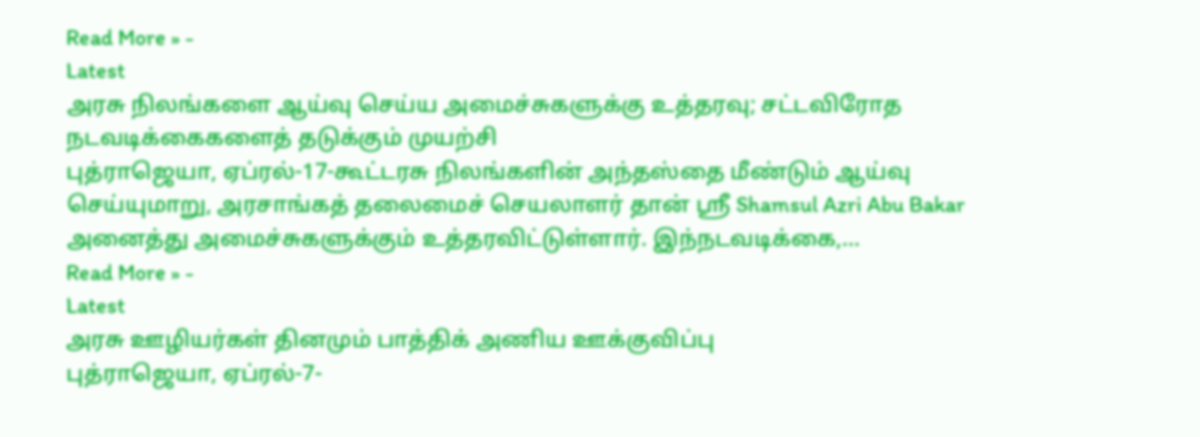Read More » -
Latest
அரசு நிலங்களை ஆய்வு செய்ய அமைச்சுகளுக்கு உத்தரவு; சட்டவிரோத நடவடிக்கைகளைத் தடுக்கும் முயற்சி
புத்ராஜெயா, ஏப்ரல்-17-கூட்டரசு நிலங்களின் அந்தஸ்தை மீண்டும் ஆய்வு செய்யுமாறு, அரசாங்கத் தலைமைச் செயலாளர் தான் ஸ்ரீ Shamsul Azri Abu Bakar அனைத்து அமைச்சுகளுக்கும் உத்தரவிட்டுள்ளார். இந்நடவடிக்கை,…
Read More » -
Latest
அரசு ஊழியர்கள் தினமும் பாத்திக் அணிய ஊக்குவிப்பு
புத்ராஜெயா, ஏப்ரல்-7-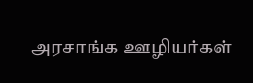அரசாங்க ஊழியர்கள்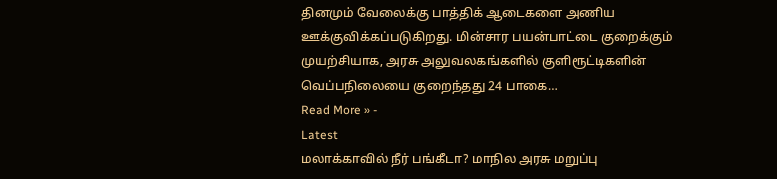தினமும் வேலைக்கு பாத்திக் ஆடைகளை அணிய ஊக்குவிக்கப்படுகிறது. மின்சார பயன்பாட்டை குறைக்கும் முயற்சியாக, அரசு அலுவலகங்களில் குளிரூட்டிகளின் வெப்பநிலையை குறைந்தது 24 பாகை…
Read More » -
Latest
மலாக்காவில் நீர் பங்கீடா? மாநில அரசு மறுப்பு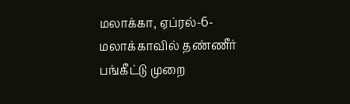மலாக்கா, ஏப்ரல்-6-மலாக்காவில் தண்ணீர் பங்கீட்டு முறை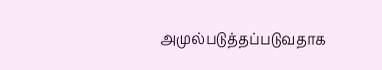அமுல்படுத்தப்படுவதாக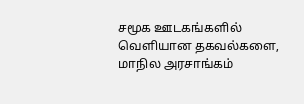சமூக ஊடகங்களில் வெளியான தகவல்களை, மாநில அரசாங்கம்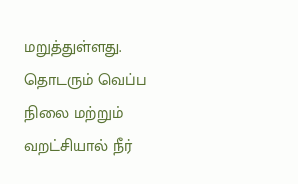மறுத்துள்ளது. தொடரும் வெப்ப நிலை மற்றும் வறட்சியால் நீர்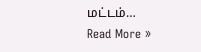மட்டம்…
Read More »